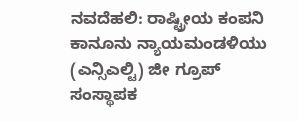ನವದೆಹಲಿ: ರಾಷ್ಟ್ರೀಯ ಕಂಪನಿ ಕಾನೂನು ನ್ಯಾಯಮಂಡಳಿಯು (ಎನ್ಸಿಎಲ್ಟಿ) ಜೀ ಗ್ರೂಪ್ ಸಂಸ್ಥಾಪಕ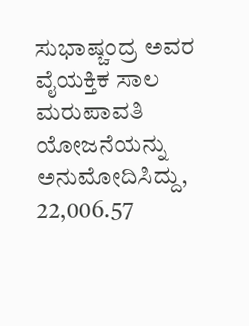ಸುಭಾಷ್ಚಂದ್ರ ಅವರ ವೈಯಕ್ತಿಕ ಸಾಲ ಮರುಪಾವತಿ ಯೋಜನೆಯನ್ನು ಅನುಮೋದಿಸಿದ್ದು, 22,006.57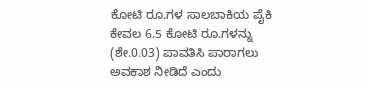ಕೋಟಿ ರೂ.ಗಳ ಸಾಲಬಾಕಿಯ ಪೈಕಿ ಕೇವಲ 6.5 ಕೋಟಿ ರೂ.ಗಳನ್ನು (ಶೇ.0.03) ಪಾವತಿಸಿ ಪಾರಾಗಲು ಅವಕಾಶ ನೀಡಿದೆ ಎಂದು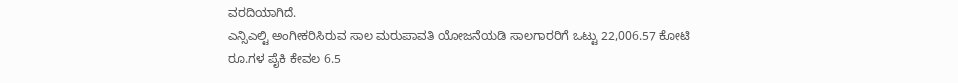ವರದಿಯಾಗಿದೆ.
ಎನ್ಸಿಎಲ್ಟಿ ಅಂಗೀಕರಿಸಿರುವ ಸಾಲ ಮರುಪಾವತಿ ಯೋಜನೆಯಡಿ ಸಾಲಗಾರರಿಗೆ ಒಟ್ಟು 22,006.57 ಕೋಟಿ ರೂ.ಗಳ ಪೈಕಿ ಕೇವಲ 6.5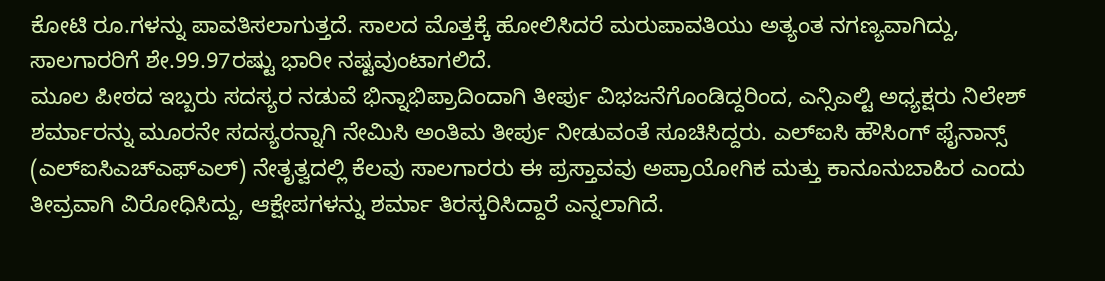ಕೋಟಿ ರೂ.ಗಳನ್ನು ಪಾವತಿಸಲಾಗುತ್ತದೆ. ಸಾಲದ ಮೊತ್ತಕ್ಕೆ ಹೋಲಿಸಿದರೆ ಮರುಪಾವತಿಯು ಅತ್ಯಂತ ನಗಣ್ಯವಾಗಿದ್ದು, ಸಾಲಗಾರರಿಗೆ ಶೇ.99.97ರಷ್ಟು ಭಾರೀ ನಷ್ಟವುಂಟಾಗಲಿದೆ.
ಮೂಲ ಪೀಠದ ಇಬ್ಬರು ಸದಸ್ಯರ ನಡುವೆ ಭಿನ್ನಾಭಿಪ್ರಾದಿಂದಾಗಿ ತೀರ್ಪು ವಿಭಜನೆಗೊಂಡಿದ್ದರಿಂದ, ಎನ್ಸಿಎಲ್ಟಿ ಅಧ್ಯಕ್ಷರು ನಿಲೇಶ್ ಶರ್ಮಾರನ್ನು ಮೂರನೇ ಸದಸ್ಯರನ್ನಾಗಿ ನೇಮಿಸಿ ಅಂತಿಮ ತೀರ್ಪು ನೀಡುವಂತೆ ಸೂಚಿಸಿದ್ದರು. ಎಲ್ಐಸಿ ಹೌಸಿಂಗ್ ಫೈನಾನ್ಸ್ (ಎಲ್ಐಸಿಎಚ್ಎಫ್ಎಲ್) ನೇತೃತ್ವದಲ್ಲಿ ಕೆಲವು ಸಾಲಗಾರರು ಈ ಪ್ರಸ್ತಾವವು ಅಪ್ರಾಯೋಗಿಕ ಮತ್ತು ಕಾನೂನುಬಾಹಿರ ಎಂದು ತೀವ್ರವಾಗಿ ವಿರೋಧಿಸಿದ್ದು, ಆಕ್ಷೇಪಗಳನ್ನು ಶರ್ಮಾ ತಿರಸ್ಕರಿಸಿದ್ದಾರೆ ಎನ್ನಲಾಗಿದೆ.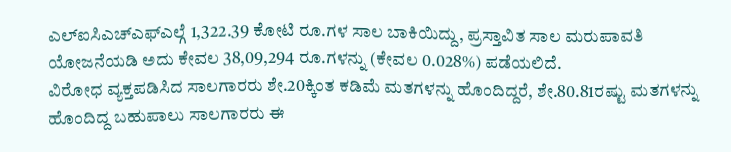ಎಲ್ಐಸಿಎಚ್ಎಫ್ಎಲ್ಗೆ 1,322.39 ಕೋಟಿ ರೂ.ಗಳ ಸಾಲ ಬಾಕಿಯಿದ್ದು, ಪ್ರಸ್ತಾವಿತ ಸಾಲ ಮರುಪಾವತಿ ಯೋಜನೆಯಡಿ ಅದು ಕೇವಲ 38,09,294 ರೂ.ಗಳನ್ನು (ಕೇವಲ 0.028%) ಪಡೆಯಲಿದೆ.
ವಿರೋಧ ವ್ಯಕ್ತಪಡಿಸಿದ ಸಾಲಗಾರರು ಶೇ.20ಕ್ಕಿಂತ ಕಡಿಮೆ ಮತಗಳನ್ನು ಹೊಂದಿದ್ದರೆ, ಶೇ.80.81ರಷ್ಟು ಮತಗಳನ್ನು ಹೊಂದಿದ್ದ ಬಹುಪಾಲು ಸಾಲಗಾರರು ಈ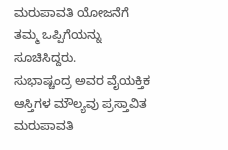ಮರುಪಾವತಿ ಯೋಜನೆಗೆ ತಮ್ಮ ಒಪ್ಪಿಗೆಯನ್ನು ಸೂಚಿಸಿದ್ದರು.
ಸುಭಾಷ್ಚಂದ್ರ ಅವರ ವೈಯಕ್ತಿಕ ಆಸ್ತಿಗಳ ಮೌಲ್ಯವು ಪ್ರಸ್ತಾವಿತ ಮರುಪಾವತಿ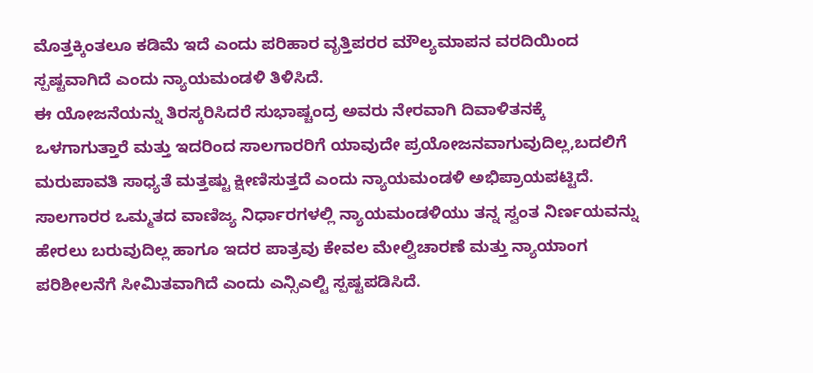ಮೊತ್ತಕ್ಕಿಂತಲೂ ಕಡಿಮೆ ಇದೆ ಎಂದು ಪರಿಹಾರ ವೃತ್ತಿಪರರ ಮೌಲ್ಯಮಾಪನ ವರದಿಯಿಂದ ಸ್ಪಷ್ಟವಾಗಿದೆ ಎಂದು ನ್ಯಾಯಮಂಡಳಿ ತಿಳಿಸಿದೆ.
ಈ ಯೋಜನೆಯನ್ನು ತಿರಸ್ಕರಿಸಿದರೆ ಸುಭಾಷ್ಚಂದ್ರ ಅವರು ನೇರವಾಗಿ ದಿವಾಳಿತನಕ್ಕೆ ಒಳಗಾಗುತ್ತಾರೆ ಮತ್ತು ಇದರಿಂದ ಸಾಲಗಾರರಿಗೆ ಯಾವುದೇ ಪ್ರಯೋಜನವಾಗುವುದಿಲ್ಲ,ಬದಲಿಗೆ ಮರುಪಾವತಿ ಸಾಧ್ಯತೆ ಮತ್ತಷ್ಟು ಕ್ಷೀಣಿಸುತ್ತದೆ ಎಂದು ನ್ಯಾಯಮಂಡಳಿ ಅಭಿಪ್ರಾಯಪಟ್ಟಿದೆ.
ಸಾಲಗಾರರ ಒಮ್ಮತದ ವಾಣಿಜ್ಯ ನಿರ್ಧಾರಗಳಲ್ಲಿ ನ್ಯಾಯಮಂಡಳಿಯು ತನ್ನ ಸ್ವಂತ ನಿರ್ಣಯವನ್ನು ಹೇರಲು ಬರುವುದಿಲ್ಲ ಹಾಗೂ ಇದರ ಪಾತ್ರವು ಕೇವಲ ಮೇಲ್ವಿಚಾರಣೆ ಮತ್ತು ನ್ಯಾಯಾಂಗ ಪರಿಶೀಲನೆಗೆ ಸೀಮಿತವಾಗಿದೆ ಎಂದು ಎನ್ಸಿಎಲ್ಟಿ ಸ್ಪಷ್ಟಪಡಿಸಿದೆ.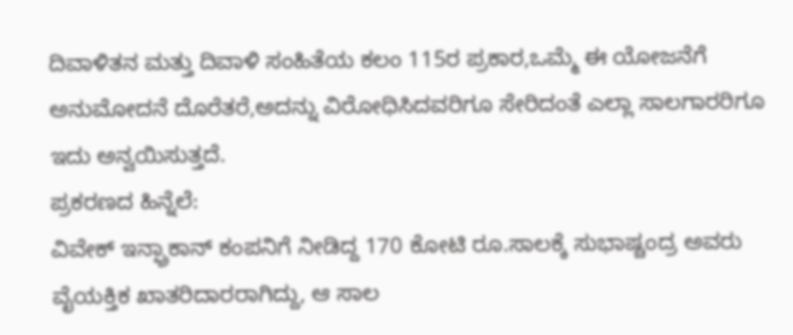ದಿವಾಳಿತನ ಮತ್ತು ದಿವಾಳಿ ಸಂಹಿತೆಯ ಕಲಂ 115ರ ಪ್ರಕಾರ,ಒಮ್ಮೆ ಈ ಯೋಜನೆಗೆ ಅನುಮೋದನೆ ದೊರೆತರೆ,ಅದನ್ನು ವಿರೋಧಿಸಿದವರಿಗೂ ಸೇರಿದಂತೆ ಎಲ್ಲಾ ಸಾಲಗಾರರಿಗೂ ಇದು ಅನ್ವಯಿಸುತ್ತದೆ.
ಪ್ರಕರಣದ ಹಿನ್ನೆಲೆ:
ವಿವೇಕ್ ಇನ್ಫ್ರಾಕಾನ್ ಕಂಪನಿಗೆ ನೀಡಿದ್ದ 170 ಕೋಟಿ ರೂ.ಸಾಲಕ್ಕೆ ಸುಭಾಷ್ಚಂದ್ರ ಅವರು ವೈಯಕ್ತಿಕ ಖಾತರಿದಾರರಾಗಿದ್ದು, ಆ ಸಾಲ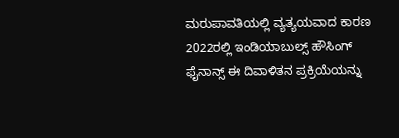ಮರುಪಾವತಿಯಲ್ಲಿ ವ್ಯತ್ಯಯವಾದ ಕಾರಣ 2022ರಲ್ಲಿ ಇಂಡಿಯಾಬುಲ್ಸ್ ಹೌಸಿಂಗ್ ಫೈನಾನ್ಸ್ ಈ ದಿವಾಳಿತನ ಪ್ರಕ್ರಿಯೆಯನ್ನು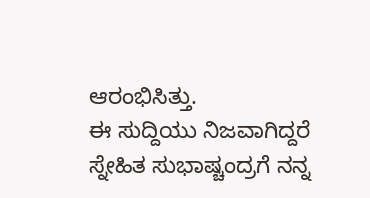ಆರಂಭಿಸಿತ್ತು.
ಈ ಸುದ್ದಿಯು ನಿಜವಾಗಿದ್ದರೆ ಸ್ನೇಹಿತ ಸುಭಾಷ್ಚಂದ್ರಗೆ ನನ್ನ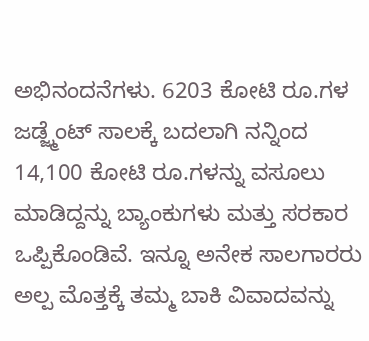ಅಭಿನಂದನೆಗಳು. 6203 ಕೋಟಿ ರೂ.ಗಳ ಜಡ್ಜ್ಮೆಂಟ್ ಸಾಲಕ್ಕೆ ಬದಲಾಗಿ ನನ್ನಿಂದ 14,100 ಕೋಟಿ ರೂ.ಗಳನ್ನು ವಸೂಲು ಮಾಡಿದ್ದನ್ನು ಬ್ಯಾಂಕುಗಳು ಮತ್ತು ಸರಕಾರ ಒಪ್ಪಿಕೊಂಡಿವೆ. ಇನ್ನೂ ಅನೇಕ ಸಾಲಗಾರರು ಅಲ್ಪ ಮೊತ್ತಕ್ಕೆ ತಮ್ಮ ಬಾಕಿ ವಿವಾದವನ್ನು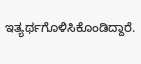ಇತ್ಯರ್ಥಗೊಳಿಸಿಕೊಂಡಿದ್ದಾರೆ.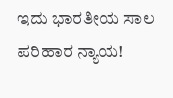ಇದು ಭಾರತೀಯ ಸಾಲ ಪರಿಹಾರ ನ್ಯಾಯ!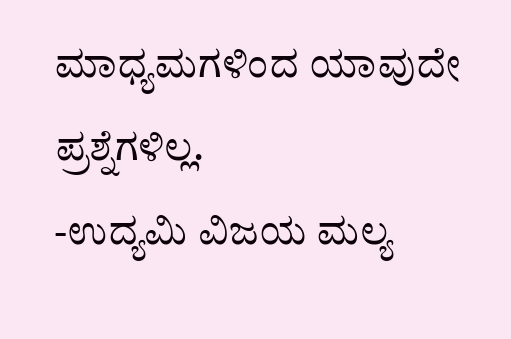ಮಾಧ್ಯಮಗಳಿಂದ ಯಾವುದೇ ಪ್ರಶ್ನೆಗಳಿಲ್ಲ.
-ಉದ್ಯಮಿ ವಿಜಯ ಮಲ್ಯ